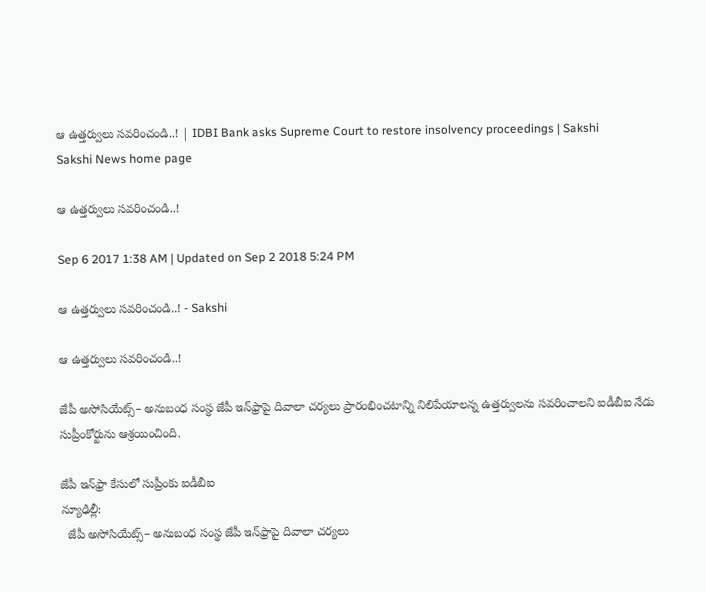ఆ ఉత్తర్వులు సవరించండి..! | IDBI Bank asks Supreme Court to restore insolvency proceedings | Sakshi
Sakshi News home page

ఆ ఉత్తర్వులు సవరించండి..!

Sep 6 2017 1:38 AM | Updated on Sep 2 2018 5:24 PM

ఆ ఉత్తర్వులు సవరించండి..! - Sakshi

ఆ ఉత్తర్వులు సవరించండి..!

జేపీ అసోసియేట్స్‌– అనుబంధ సంస్థ జేపీ ఇన్‌ఫ్రాపై దివాలా చర్యలు ప్రారంభించటాన్ని నిలిపేయాలన్న ఉత్తర్వులను సవరించాలని ఐడీబీఐ నేడు సుప్రీంకోర్టును ఆశ్రయించింది.

జేపీ ఇన్‌ఫ్రా కేసులో సుప్రీంకు ఐడీబీఐ
న్యూఢిల్లీ:
  జేపీ అసోసియేట్స్‌– అనుబంధ సంస్థ జేపీ ఇన్‌ఫ్రాపై దివాలా చర్యలు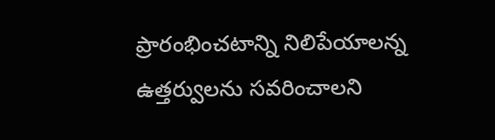ప్రారంభించటాన్ని నిలిపేయాలన్న ఉత్తర్వులను సవరించాలని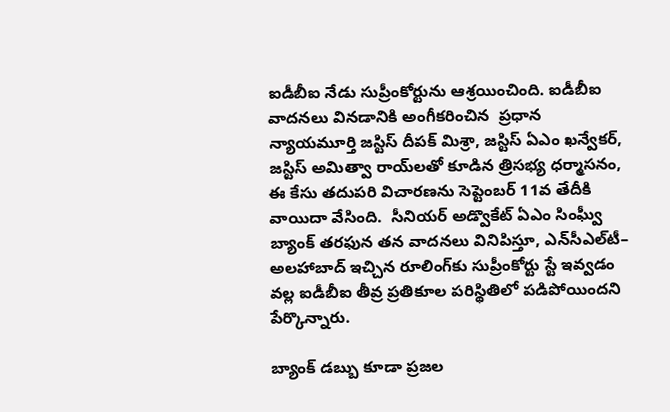ఐడీబీఐ నేడు సుప్రీంకోర్టును ఆశ్రయించింది. ఐడీబీఐ వాదనలు వినడానికి అంగీకరించిన  ప్రధాన న్యాయమూర్తి జస్టిస్‌ దీపక్‌ మిశ్రా, జస్టిస్‌ ఏఎం ఖన్వేకర్, జస్టిస్‌ అమిత్వా రాయ్‌లతో కూడిన త్రిసభ్య ధర్మాసనం, ఈ కేసు తదుపరి విచారణను సెప్టెంబర్‌ 11వ తేదీకి వాయిదా వేసింది.  సీనియర్‌ అడ్వొకేట్‌ ఏఎం సింఘ్వీ బ్యాంక్‌ తరఫున తన వాదనలు వినిపిస్తూ, ఎన్‌సీఎల్‌టీ– అలహాబాద్‌ ఇచ్చిన రూలింగ్‌కు సుప్రీంకోర్టు స్టే ఇవ్వడం వల్ల ఐడీబీఐ తీవ్ర ప్రతికూల పరిస్థితిలో పడిపోయిందని పేర్కొన్నారు.

బ్యాంక్‌ డబ్బు కూడా ప్రజల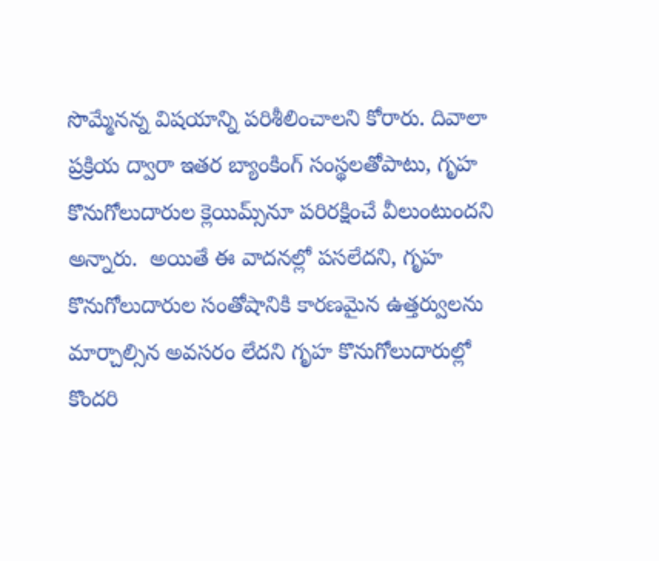సొమ్మేనన్న విషయాన్ని పరిశీలించాలని కోరారు. దివాలా ప్రక్రియ ద్వారా ఇతర బ్యాంకింగ్‌ సంస్థలతోపాటు, గృహ కొనుగోలుదారుల క్లెయిమ్స్‌నూ పరిరక్షించే వీలుంటుందని అన్నారు.  అయితే ఈ వాదనల్లో పసలేదని, గృహ కొనుగోలుదారుల సంతోషానికి కారణమైన ఉత్తర్వులను మార్చాల్సిన అవసరం లేదని గృహ కొనుగోలుదారుల్లో కొందరి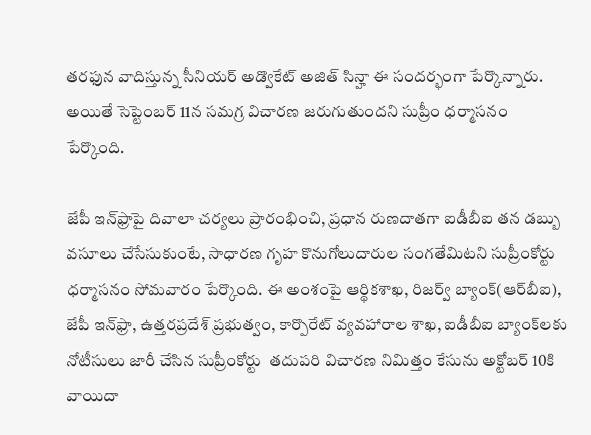తరఫున వాదిస్తున్న సీనియర్‌ అడ్వొకేట్‌ అజిత్‌ సిన్హా ఈ సందర్భంగా పేర్కొన్నారు. అయితే సెప్టెంబర్‌ 11న సమగ్ర విచారణ జరుగుతుందని సుప్రీం ధర్మాసనం పేర్కొంది.

జేపీ ఇన్‌ఫ్రాపై దివాలా చర్యలు ప్రారంభించి, ప్రధాన రుణదాతగా ఐడీబీఐ తన డబ్బు వసూలు చేసేసుకుంటే, సాధారణ గృహ కొనుగోలుదారుల సంగతేమిటని సుప్రీంకోర్టు ధర్మాసనం సోమవారం పేర్కొంది. ఈ అంశంపై ఆర్థికశాఖ, రిజర్వ్‌ బ్యాంక్‌(ఆర్‌బీఐ), జేపీ ఇన్‌ఫ్రా, ఉత్తరప్రదేశ్‌ ప్రభుత్వం, కార్పొరేట్‌ వ్యవహారాల శాఖ, ఐడీబీఐ బ్యాంక్‌లకు నోటీసులు జారీ చేసిన సుప్రీంకోర్టు  తదుపరి విచారణ నిమిత్తం కేసును అక్టోబర్‌ 10కి వాయిదా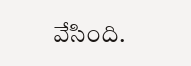వేసింది.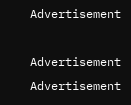Advertisement

Advertisement
Advertisement